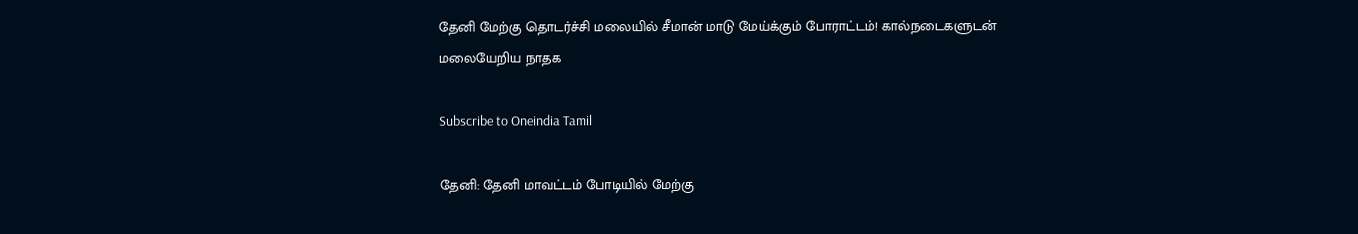தேனி மேற்கு தொடர்ச்சி மலையில் சீமான் மாடு மேய்க்கும் போராட்டம்! கால்நடைகளுடன் மலையேறிய நாதக

Subscribe to Oneindia Tamil

தேனி: தேனி மாவட்டம் போடியில் மேற்கு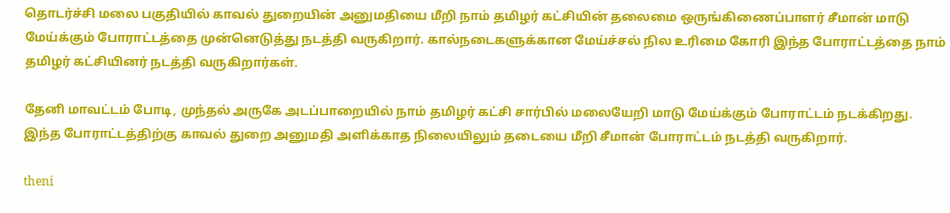தொடர்ச்சி மலை பகுதியில் காவல் துறையின் அனுமதியை மீறி நாம் தமிழர் கட்சியின் தலைமை ஒருங்கிணைப்பாளர் சீமான் மாடு மேய்க்கும் போராட்டத்தை முன்னெடுத்து நடத்தி வருகிறார். கால்நடைகளுக்கான மேய்ச்சல் நில உரிமை கோரி இந்த போராட்டத்தை நாம் தமிழர் கட்சியினர் நடத்தி வருகிறார்கள்.

தேனி மாவட்டம் போடி, முந்தல் அருகே அடப்பாறையில் நாம் தமிழர் கட்சி சார்பில் மலையேறி மாடு மேய்க்கும் போராட்டம் நடக்கிறது. இந்த போராட்டத்திற்கு காவல் துறை அனுமதி அளிக்காத நிலையிலும் தடையை மீறி சீமான் போராட்டம் நடத்தி வருகிறார்.

theni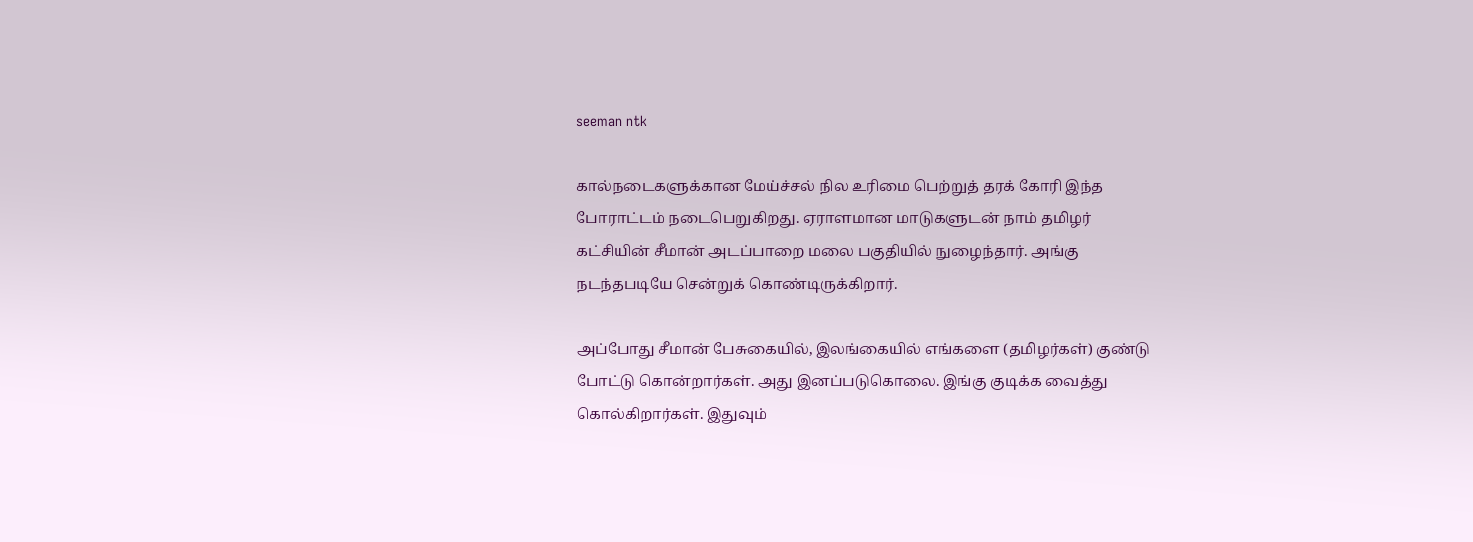seeman ntk

கால்நடைகளுக்கான மேய்ச்சல் நில உரிமை பெற்றுத் தரக் கோரி இந்த போராட்டம் நடைபெறுகிறது. ஏராளமான மாடுகளுடன் நாம் தமிழர் கட்சியின் சீமான் அடப்பாறை மலை பகுதியில் நுழைந்தார். அங்கு நடந்தபடியே சென்றுக் கொண்டிருக்கிறார்.

அப்போது சீமான் பேசுகையில், இலங்கையில் எங்களை (தமிழர்கள்) குண்டு போட்டு கொன்றார்கள். அது இனப்படுகொலை. இங்கு குடிக்க வைத்து கொல்கிறார்கள். இதுவும்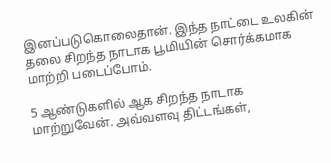இனப்படுகொலைதான். இந்த நாட்டை உலகின் தலை சிறந்த நாடாக பூமியின் சொர்க்கமாக மாற்றி படைப்போம்.

5 ஆண்டுகளில் ஆக சிறந்த நாடாக மாற்றுவேன். அவ்வளவு திட்டங்கள்,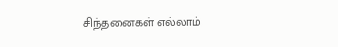சிந்தனைகள் எல்லாம்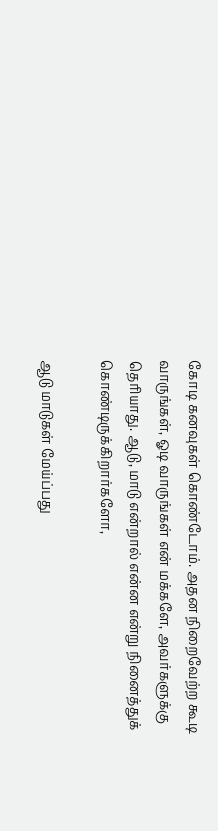கோடி கனவுகள் கொண்டோம். அதன நிறைவேற்ற கூடி வாருங்கள், ஓடி வாருங்கள் என் மக்களே, அவர்களுக்கு தெரியாது. ஆடு, மாடு என்றால் என்ன என்று நினைத்துக் கொண்டிருக்கிறார்களோ,

ஆடு மாடுகள் மேய்ப்பது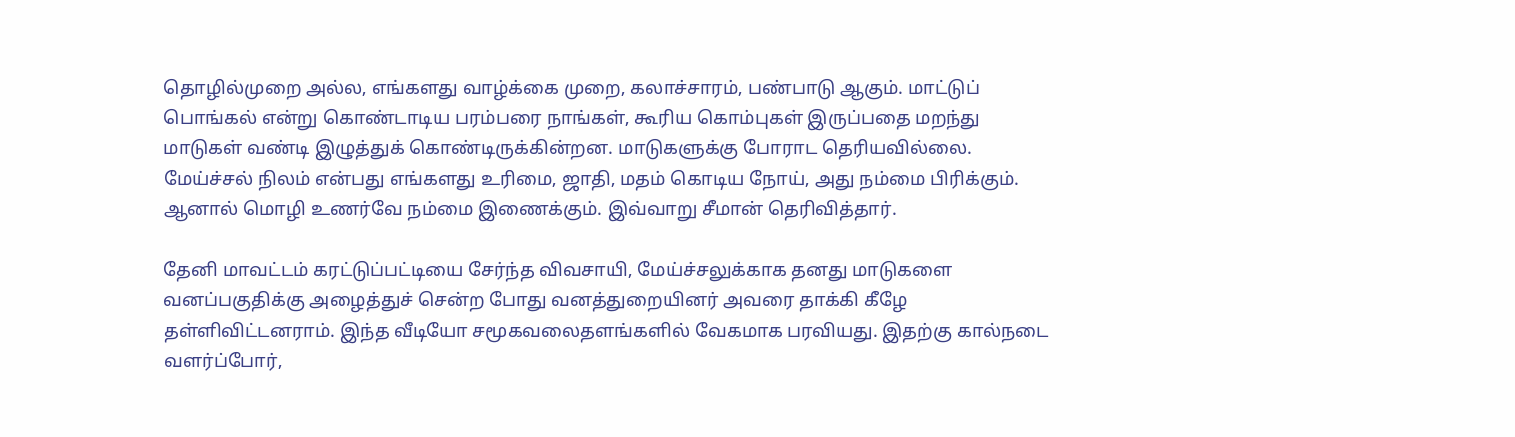தொழில்முறை அல்ல, எங்களது வாழ்க்கை முறை, கலாச்சாரம், பண்பாடு ஆகும். மாட்டுப் பொங்கல் என்று கொண்டாடிய பரம்பரை நாங்கள், கூரிய கொம்புகள் இருப்பதை மறந்து மாடுகள் வண்டி இழுத்துக் கொண்டிருக்கின்றன. மாடுகளுக்கு போராட தெரியவில்லை. மேய்ச்சல் நிலம் என்பது எங்களது உரிமை, ஜாதி, மதம் கொடிய நோய், அது நம்மை பிரிக்கும். ஆனால் மொழி உணர்வே நம்மை இணைக்கும். இவ்வாறு சீமான் தெரிவித்தார்.

தேனி மாவட்டம் கரட்டுப்பட்டியை சேர்ந்த விவசாயி, மேய்ச்சலுக்காக தனது மாடுகளை வனப்பகுதிக்கு அழைத்துச் சென்ற போது வனத்துறையினர் அவரை தாக்கி கீழே தள்ளிவிட்டனராம். இந்த வீடியோ சமூகவலைதளங்களில் வேகமாக பரவியது. இதற்கு கால்நடை வளர்ப்போர்,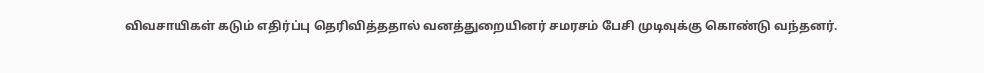விவசாயிகள் கடும் எதிர்ப்பு தெரிவித்ததால் வனத்துறையினர் சமரசம் பேசி முடிவுக்கு கொண்டு வந்தனர்.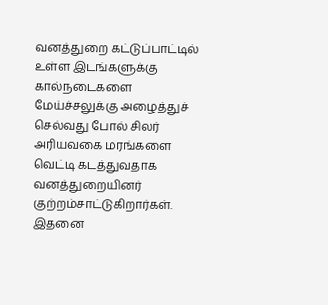வனத்துறை கட்டுப்பாட்டில் உள்ள இடங்களுக்கு கால்நடைகளை மேய்ச்சலுக்கு அழைத்துச் செல்வது போல் சிலர் அரியவகை மரங்களை வெட்டி கடத்துவதாக வனத்துறையினர் குற்றம்சாட்டுகிறார்கள். இதனை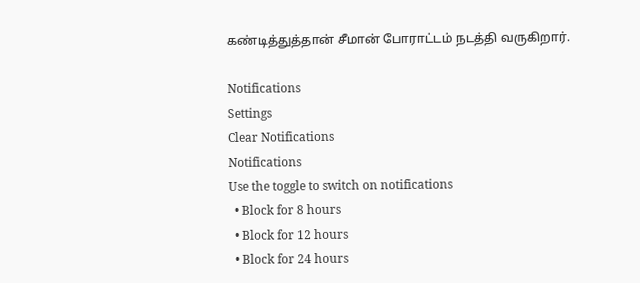கண்டித்துத்தான் சீமான் போராட்டம் நடத்தி வருகிறார்.

Notifications
Settings
Clear Notifications
Notifications
Use the toggle to switch on notifications
  • Block for 8 hours
  • Block for 12 hours
  • Block for 24 hours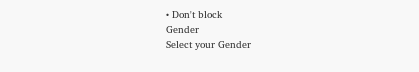• Don't block
Gender
Select your Gender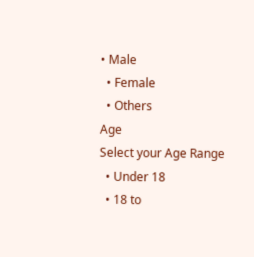• Male
  • Female
  • Others
Age
Select your Age Range
  • Under 18
  • 18 to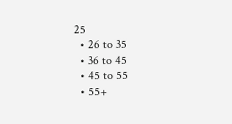25
  • 26 to 35
  • 36 to 45
  • 45 to 55
  • 55+